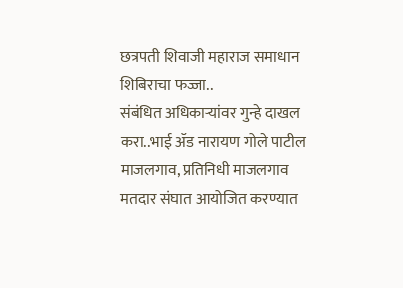छत्रपती शिवाजी महाराज समाधान शिबिराचा फज्जा..
संबंधित अधिकाऱ्यांवर गुन्हे दाखल करा..भाई ॲड नारायण गोले पाटील
माजलगाव, प्रतिनिधी माजलगाव मतदार संघात आयोजित करण्यात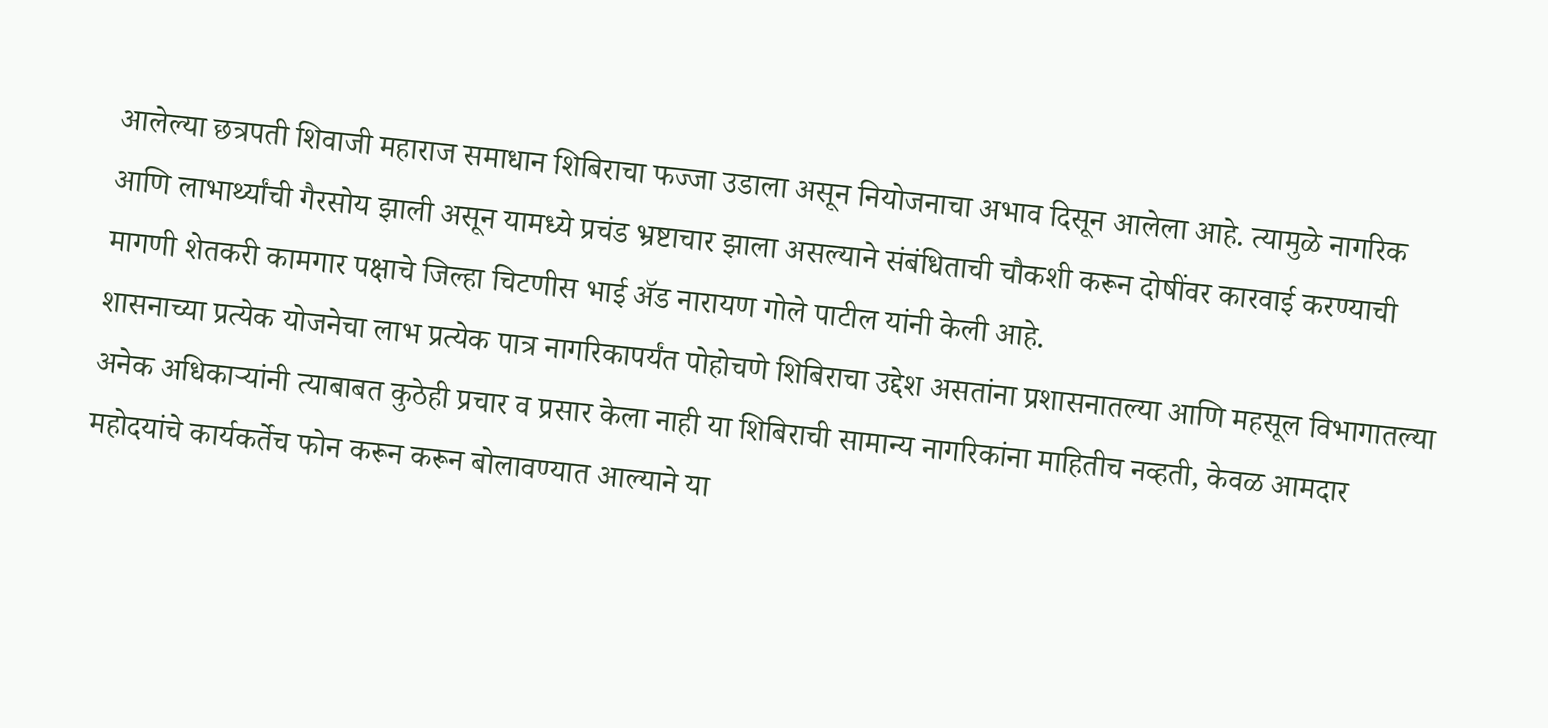आलेल्या छत्रपती शिवाजी महाराज समाधान शिबिराचा फज्जा उडाला असून नियोजनाचा अभाव दिसून आलेला आहे. त्यामुळे नागरिक आणि लाभार्थ्यांची गैरसोय झाली असून यामध्ये प्रचंड भ्रष्टाचार झाला असल्याने संबंधिताची चौकशी करून दोषींवर कारवाई करण्याची मागणी शेतकरी कामगार पक्षाचे जिल्हा चिटणीस भाई ॲड नारायण गोले पाटील यांनी केली आहे.
शासनाच्या प्रत्येक योजनेचा लाभ प्रत्येक पात्र नागरिकापर्यंत पोहोचणे शिबिराचा उद्देश असतांना प्रशासनातल्या आणि महसूल विभागातल्या अनेक अधिकाऱ्यांनी त्याबाबत कुठेही प्रचार व प्रसार केला नाही या शिबिराची सामान्य नागरिकांना माहितीच नव्हती, केवळ आमदार महोदयांचे कार्यकर्तेच फोन करून करून बोलावण्यात आल्याने या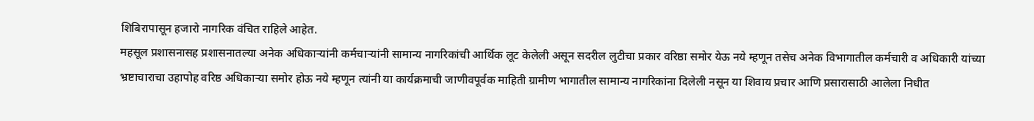शिबिरापासून हजारो नागरिक वंचित राहिले आहेत.
महसूल प्रशासनासह प्रशासनातल्या अनेक अधिकाऱ्यांनी कर्मचाऱ्यांनी सामान्य नागरिकांची आर्थिक लूट केलेली असून सदरील लुटीचा प्रकार वरिष्ठा समोर येऊ नये म्हणून तसेच अनेक विभागातील कर्मचारी व अधिकारी यांच्या भ्रष्टाचाराचा उहापोह वरिष्ठ अधिकाऱ्या समोर होऊ नये म्हणून त्यांनी या कार्यक्रमाची जाणीवपूर्वक माहिती ग्रामीण भागातील सामान्य नागरिकांना दिलेली नसून या शिवाय प्रचार आणि प्रसारासाठी आलेला निधीत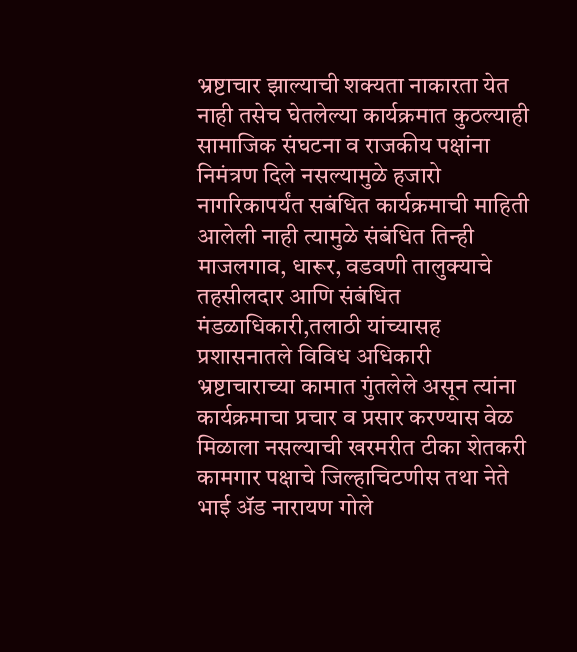भ्रष्टाचार झाल्याची शक्यता नाकारता येत नाही तसेच घेतलेल्या कार्यक्रमात कुठल्याही सामाजिक संघटना व राजकीय पक्षांना निमंत्रण दिले नसल्यामुळे हजारो नागरिकापर्यंत सबंधित कार्यक्रमाची माहिती आलेली नाही त्यामुळे संबंधित तिन्ही माजलगाव, धारूर, वडवणी तालुक्याचे तहसीलदार आणि संबंधित मंडळाधिकारी,तलाठी यांच्यासह प्रशासनातले विविध अधिकारी भ्रष्टाचाराच्या कामात गुंतलेले असून त्यांना कार्यक्रमाचा प्रचार व प्रसार करण्यास वेळ मिळाला नसल्याची खरमरीत टीका शेतकरी कामगार पक्षाचे जिल्हाचिटणीस तथा नेते भाई ॲड नारायण गोले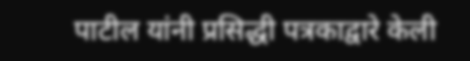पाटील यांनी प्रसिद्धी पत्रकाद्वारे केली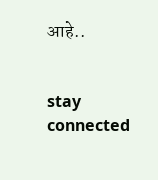आहे..


stay connected